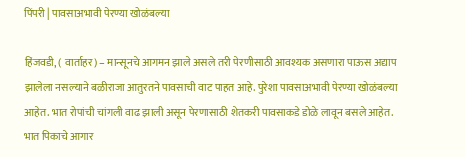पिंपरी | पावसाअभावी पेरण्या खोळंबल्या

हिंजवडी, ( वार्ताहर) – मान्सूनचे आगमन झाले असले तरी पेरणीसाठी आवश्यक असणारा पाऊस अद्याप झालेला नसल्याने बळीराजा आतुरतने पावसाची वाट पाहत आहे. पुरेशा पावसाअभावी पेरण्या खोळंबल्या आहेत. भात रोपांची चांगली वाढ झाली असून पेरणासाठी शेतकरी पावसाकडे डोळे लावून बसले आहेत.
भात पिकाचे आगार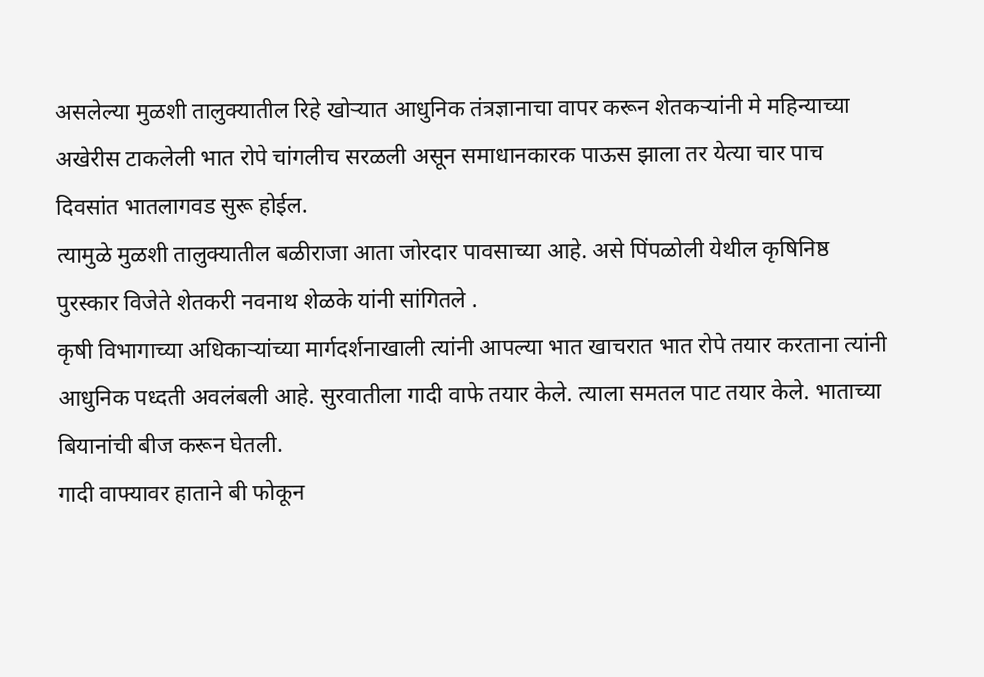असलेल्या मुळशी तालुक्यातील रिहे खोऱ्यात आधुनिक तंत्रज्ञानाचा वापर करून शेतकऱ्यांनी मे महिन्याच्या अखेरीस टाकलेली भात रोपे चांगलीच सरळली असून समाधानकारक पाऊस झाला तर येत्या चार पाच दिवसांत भातलागवड सुरू होईल.
त्यामुळे मुळशी तालुक्यातील बळीराजा आता जोरदार पावसाच्या आहे. असे पिंपळोली येथील कृषिनिष्ठ पुरस्कार विजेते शेतकरी नवनाथ शेळके यांनी सांगितले .
कृषी विभागाच्या अधिकाऱ्यांच्या मार्गदर्शनाखाली त्यांनी आपल्या भात खाचरात भात रोपे तयार करताना त्यांनी आधुनिक पध्दती अवलंबली आहे. सुरवातीला गादी वाफे तयार केले. त्याला समतल पाट तयार केले. भाताच्या बियानांची बीज करून घेतली.
गादी वाफ्यावर हाताने बी फोकून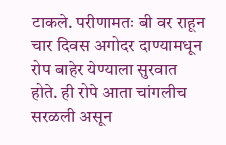टाकले. परीणामतः बी वर राहून चार दिवस अगोदर दाण्यामधून रोप बाहेर येण्याला सुरवात होते. ही रोपे आता चांगलीच सरळली असून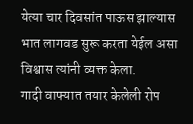येत्या चार दिवसांत पाऊस झाल्यास भात लागवड सुरू करता येईल असा विश्वास त्यांनी व्यक्त केला.
गादी वाफ्यात तयार केलेली रोप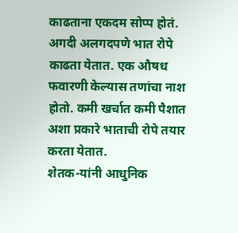काढताना एकदम सोप्प होतं. अगदी अलगदपणे भात रोपे काढता येतात. एक औषध फवारणी केल्यास तणांचा नाश होतो. कमी खर्चात कमी पैशात अशा प्रकारे भाताची रोपे तयार करता येतात.
शेतक-यांनी आधुनिक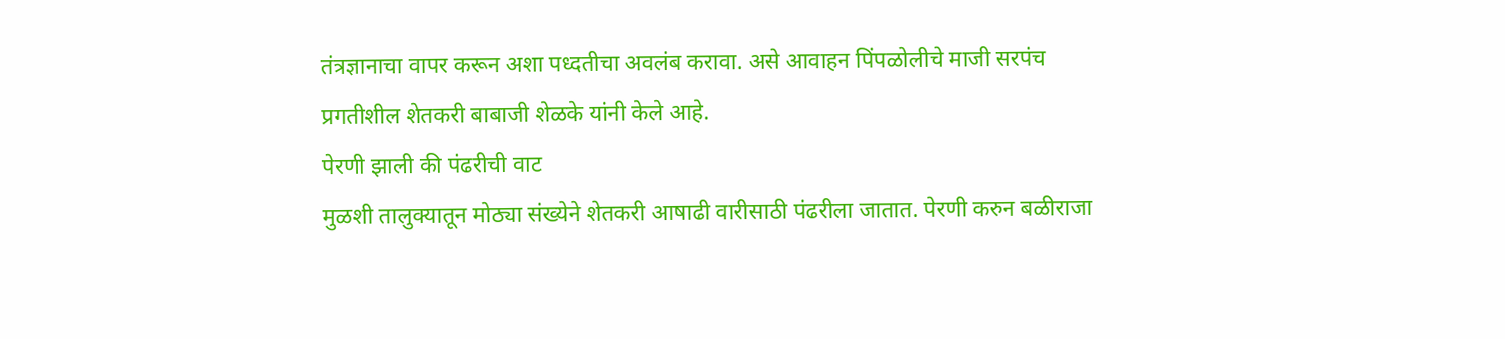तंत्रज्ञानाचा वापर करून अशा पध्दतीचा अवलंब करावा. असे आवाहन पिंपळोलीचे माजी सरपंच प्रगतीशील शेतकरी बाबाजी शेळके यांनी केले आहे.
पेरणी झाली की पंढरीची वाट
मुळशी तालुक्यातून मोठ्या संख्येने शेतकरी आषाढी वारीसाठी पंढरीला जातात. पेरणी करुन बळीराजा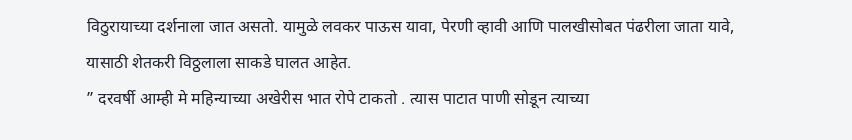विठुरायाच्या दर्शनाला जात असतो. यामुळे लवकर पाऊस यावा, पेरणी व्हावी आणि पालखीसोबत पंढरीला जाता यावे, यासाठी शेतकरी विठ्ठलाला साकडे घालत आहेत.
” दरवर्षी आम्ही मे महिन्याच्या अखेरीस भात रोपे टाकतो . त्यास पाटात पाणी सोडून त्याच्या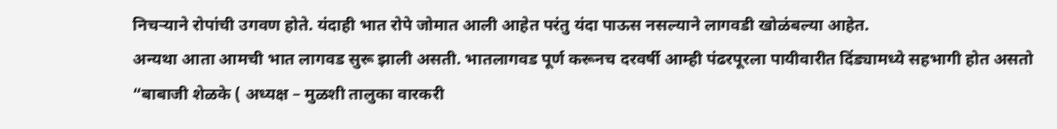निचऱ्याने रोपांची उगवण होते. यंदाही भात रोपे जोमात आली आहेत परंतु यंदा पाऊस नसल्याने लागवडी खोळंबल्या आहेत.
अन्यथा आता आमची भात लागवड सुरू झाली असती. भातलागवड पूर्ण करूनच दरवर्षी आम्ही पंढरपूरला पायीवारीत दिंड्यामध्ये सहभागी होत असतो “बाबाजी शेळके ( अध्यक्ष – मुळशी तालुका वारकरी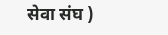सेवा संघ )